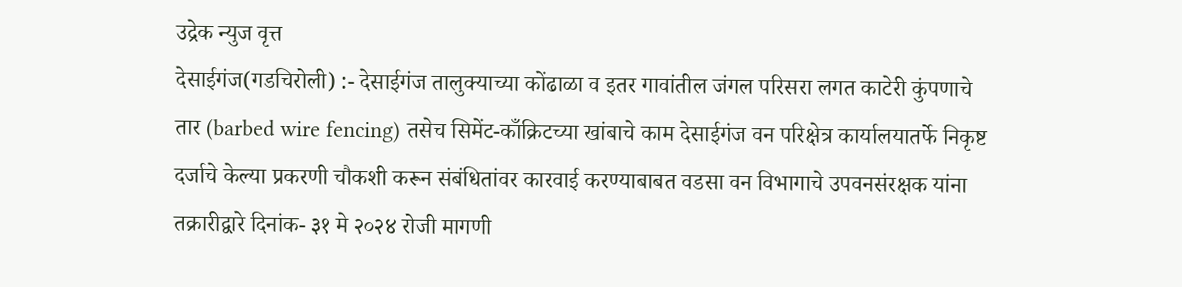उद्रेक न्युज वृत्त
देसाईगंज(गडचिरोली) :- देसाईगंज तालुक्याच्या कोंढाळा व इतर गावांतील जंगल परिसरा लगत काटेरी कुंपणाचे तार (barbed wire fencing) तसेच सिमेंट-काँक्रिटच्या खांबाचे काम देसाईगंज वन परिक्षेत्र कार्यालयातर्फे निकृष्ट दर्जाचे केल्या प्रकरणी चौकशी करून संबंधितांवर कारवाई करण्याबाबत वडसा वन विभागाचे उपवनसंरक्षक यांना तक्रारीद्वारे दिनांक- ३१ मे २०२४ रोजी मागणी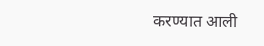करण्यात आली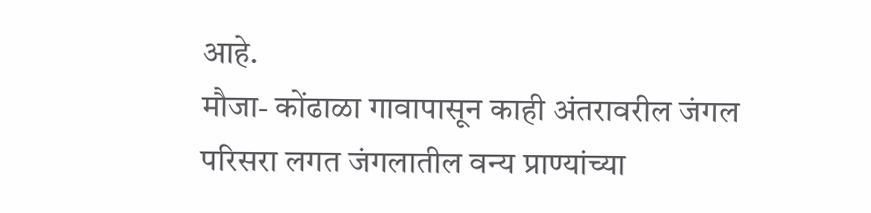आहे.
मौजा- कोंढाळा गावापासून काही अंतरावरील जंगल परिसरा लगत जंगलातील वन्य प्राण्यांच्या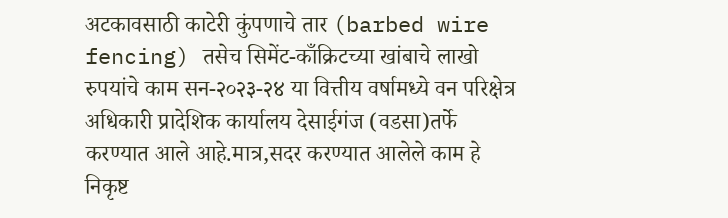अटकावसाठी काटेरी कुंपणाचे तार (barbed wire fencing) तसेच सिमेंट-काँक्रिटच्या खांबाचे लाखो रुपयांचे काम सन-२०२३-२४ या वित्तीय वर्षामध्ये वन परिक्षेत्र अधिकारी प्रादेशिक कार्यालय देसाईगंज (वडसा)तर्फे करण्यात आले आहे.मात्र,सदर करण्यात आलेले काम हे निकृष्ट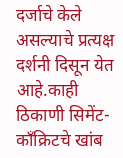दर्जाचे केले असल्याचे प्रत्यक्ष दर्शनी दिसून येत आहे.काही ठिकाणी सिमेंट-काँक्रिटचे खांब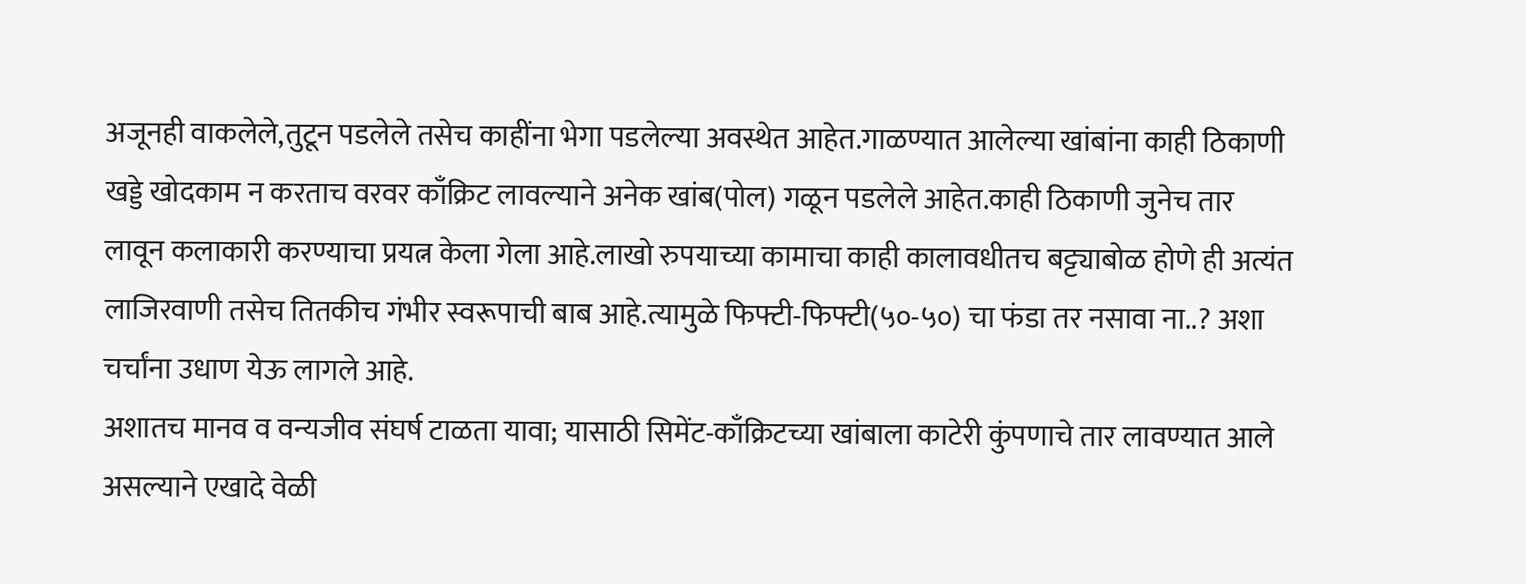अजूनही वाकलेले,तुटून पडलेले तसेच काहींना भेगा पडलेल्या अवस्थेत आहेत.गाळण्यात आलेल्या खांबांना काही ठिकाणी खड्डे खोदकाम न करताच वरवर काँक्रिट लावल्याने अनेक खांब(पोल) गळून पडलेले आहेत.काही ठिकाणी जुनेच तार लावून कलाकारी करण्याचा प्रयत्न केला गेला आहे.लाखो रुपयाच्या कामाचा काही कालावधीतच बट्ट्याबोळ होणे ही अत्यंत लाजिरवाणी तसेच तितकीच गंभीर स्वरूपाची बाब आहे.त्यामुळे फिफ्टी-फिफ्टी(५०-५०) चा फंडा तर नसावा ना..? अशा चर्चांना उधाण येऊ लागले आहे.
अशातच मानव व वन्यजीव संघर्ष टाळता यावा; यासाठी सिमेंट-काँक्रिटच्या खांबाला काटेरी कुंपणाचे तार लावण्यात आले असल्याने एखादे वेळी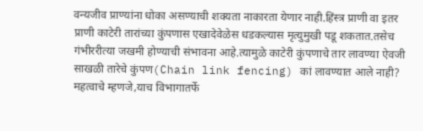वन्यजीव प्राण्यांना धोका असण्याची शक्यता नाकारता येणार नाही.हिंस्त्र प्राणी वा इतर प्राणी काटेरी तारांच्या कुंपणास एखादेवेळेस धडकल्यास मृत्युमुखी पडू शकतात.तसेच गंभीररीत्या जखमी होण्याची संभावना आहे.त्यामुळे काटेरी कुंपणाचे तार लावण्या ऐवजी साखळी तारेचे कुंपण(Chain link fencing) कां लावण्यात आले नाही? महत्वाचे म्हणजे,याच विभागातर्फे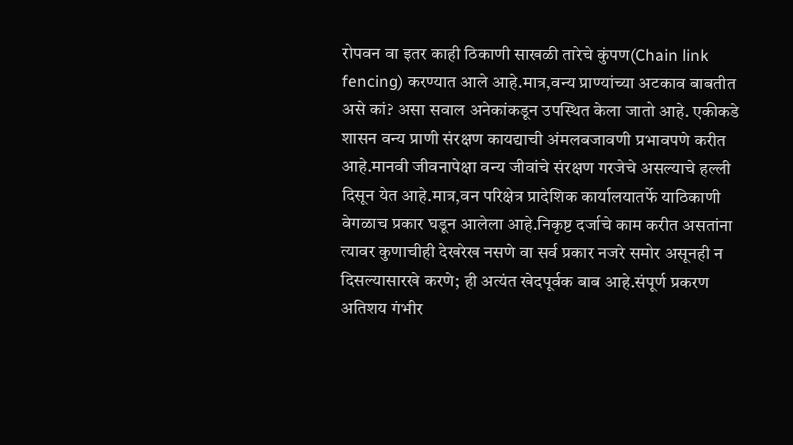रोपवन वा इतर काही ठिकाणी साखळी तारेचे कुंपण(Chain link fencing) करण्यात आले आहे.मात्र,वन्य प्राण्यांच्या अटकाव बाबतीत असे कां? असा सवाल अनेकांकडून उपस्थित केला जातो आहे. एकीकडे शासन वन्य प्राणी संरक्षण कायद्याची अंमलबजावणी प्रभावपणे करीत आहे.मानवी जीवनापेक्षा वन्य जीवांचे संरक्षण गरजेचे असल्याचे हल्ली दिसून येत आहे.मात्र,वन परिक्षेत्र प्रादेशिक कार्यालयातर्फे याठिकाणी वेगळाच प्रकार घडून आलेला आहे.निकृष्ट दर्जाचे काम करीत असतांना त्यावर कुणाचीही देखरेख नसणे वा सर्व प्रकार नजरे समोर असूनही न दिसल्यासारखे करणे; ही अत्यंत खेदपूर्वक बाब आहे.संपूर्ण प्रकरण अतिशय गंभीर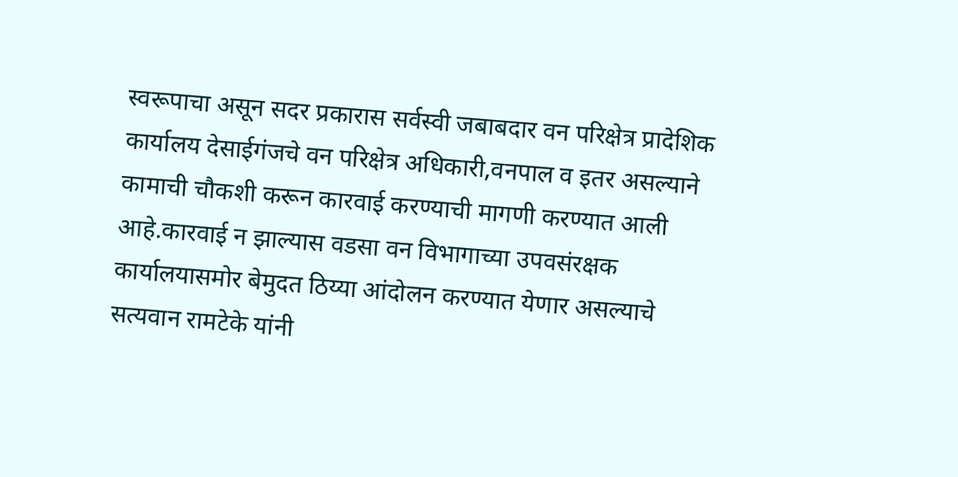स्वरूपाचा असून सदर प्रकारास सर्वस्वी जबाबदार वन परिक्षेत्र प्रादेशिक कार्यालय देसाईगंजचे वन परिक्षेत्र अधिकारी,वनपाल व इतर असल्याने कामाची चौकशी करून कारवाई करण्याची मागणी करण्यात आली आहे.कारवाई न झाल्यास वडसा वन विभागाच्या उपवसंरक्षक कार्यालयासमोर बेमुदत ठिय्या आंदोलन करण्यात येणार असल्याचे सत्यवान रामटेके यांनी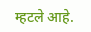म्हटले आहे.